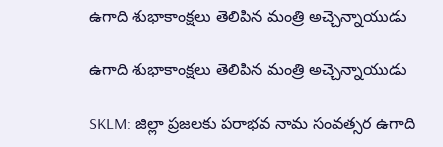ఉగాది శుభాకాంక్షలు తెలిపిన మంత్రి అచ్చెన్నాయుడు

ఉగాది శుభాకాంక్షలు తెలిపిన మంత్రి అచ్చెన్నాయుడు

SKLM: జిల్లా ప్రజలకు పరాభవ నామ సంవత్సర ఉగాది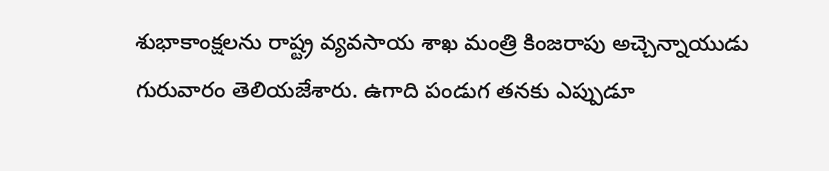శుభాకాంక్షలను రాష్ట్ర వ్యవసాయ శాఖ మంత్రి కింజరాపు అచ్చెన్నాయుడు గురువారం తెలియజేశారు. ఉగాది పండుగ తనకు ఎప్పుడూ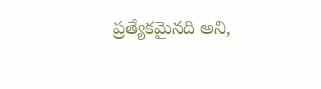ప్రత్యేకమైనది అని,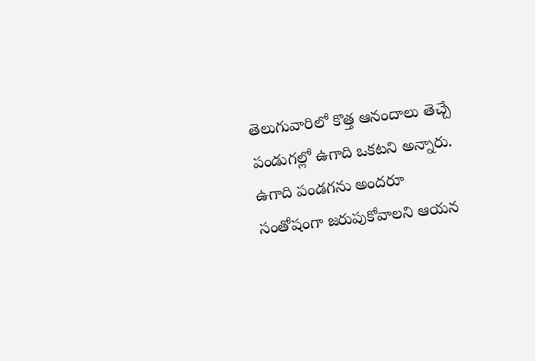తెలుగువారిలో కొత్త ఆనందాలు తెచ్చే పండుగల్లో ఉగాది ఒకటని అన్నారు. ఉగాది పండగను అందరూ సంతోషంగా జరుపుకోవాలని ఆయన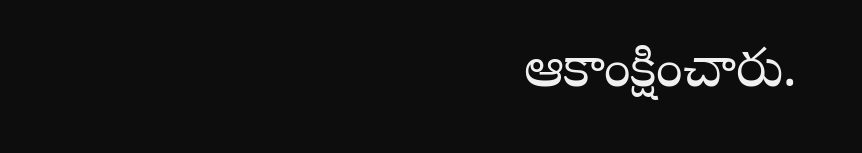ఆకాంక్షించారు.